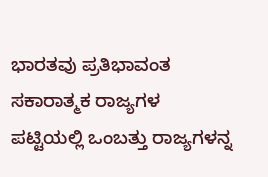ಭಾರತವು ಪ್ರತಿಭಾವಂತ ಸಕಾರಾತ್ಮಕ ರಾಜ್ಯಗಳ ಪಟ್ಟಿಯಲ್ಲಿ ಒಂಬತ್ತು ರಾಜ್ಯಗಳನ್ನ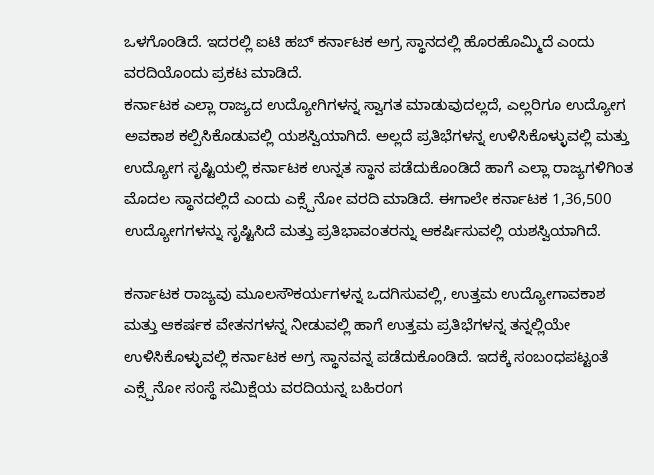ಒಳಗೊಂಡಿದೆ. ಇದರಲ್ಲಿ ಐಟಿ ಹಬ್ ಕರ್ನಾಟಕ ಅಗ್ರ ಸ್ಥಾನದಲ್ಲಿ ಹೊರಹೊಮ್ಮಿದೆ ಎಂದು ವರದಿಯೊಂದು ಪ್ರಕಟ ಮಾಡಿದೆ.
ಕರ್ನಾಟಕ ಎಲ್ಲಾ ರಾಜ್ಯದ ಉದ್ಯೋಗಿಗಳನ್ನ ಸ್ವಾಗತ ಮಾಡುವುದಲ್ಲದೆ, ಎಲ್ಲರಿಗೂ ಉದ್ಯೋಗ ಅವಕಾಶ ಕಲ್ಪಿಸಿಕೊಡುವಲ್ಲಿ ಯಶಸ್ವಿಯಾಗಿದೆ. ಅಲ್ಲದೆ ಪ್ರತಿಭೆಗಳನ್ನ ಉಳಿಸಿಕೊಳ್ಳುವಲ್ಲಿ ಮತ್ತು ಉದ್ಯೋಗ ಸೃಷ್ಟಿಯಲ್ಲಿ ಕರ್ನಾಟಕ ಉನ್ನತ ಸ್ಥಾನ ಪಡೆದುಕೊಂಡಿದೆ ಹಾಗೆ ಎಲ್ಲಾ ರಾಜ್ಯಗಳಿಗಿಂತ ಮೊದಲ ಸ್ಥಾನದಲ್ಲಿದೆ ಎಂದು ಎಕ್ಸ್ಪೆನೋ ವರದಿ ಮಾಡಿದೆ. ಈಗಾಲೇ ಕರ್ನಾಟಕ 1,36,500 ಉದ್ಯೋಗಗಳನ್ನು ಸೃಷ್ಟಿಸಿದೆ ಮತ್ತು ಪ್ರತಿಭಾವಂತರನ್ನು ಆಕರ್ಷಿಸುವಲ್ಲಿ ಯಶಸ್ವಿಯಾಗಿದೆ.

ಕರ್ನಾಟಕ ರಾಜ್ಯವು ಮೂಲಸೌಕರ್ಯಗಳನ್ನ ಒದಗಿಸುವಲ್ಲಿ, ಉತ್ತಮ ಉದ್ಯೋಗಾವಕಾಶ ಮತ್ತು ಆಕರ್ಷಕ ವೇತನಗಳನ್ನ ನೀಡುವಲ್ಲಿ ಹಾಗೆ ಉತ್ತಮ ಪ್ರತಿಭೆಗಳನ್ನ ತನ್ನಲ್ಲಿಯೇ ಉಳಿಸಿಕೊಳ್ಳುವಲ್ಲಿ ಕರ್ನಾಟಕ ಅಗ್ರ ಸ್ಥಾನವನ್ನ ಪಡೆದುಕೊಂಡಿದೆ. ಇದಕ್ಕೆ ಸಂಬಂಧಪಟ್ಟಂತೆ ಎಕ್ಸ್ಪೆನೋ ಸಂಸ್ಥೆ ಸಮಿಕ್ಷೆಯ ವರದಿಯನ್ನ ಬಹಿರಂಗ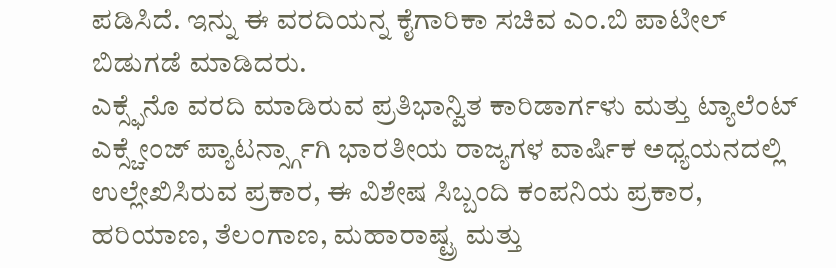ಪಡಿಸಿದೆ. ಇನ್ನು ಈ ವರದಿಯನ್ನ ಕೈಗಾರಿಕಾ ಸಚಿವ ಎಂ.ಬಿ ಪಾಟೀಲ್ ಬಿಡುಗಡೆ ಮಾಡಿದರು.
ಎಕ್ಸ್ಫೆನೊ ವರದಿ ಮಾಡಿರುವ ಪ್ರತಿಭಾನ್ವಿತ ಕಾರಿಡಾರ್ಗಳು ಮತ್ತು ಟ್ಯಾಲೆಂಟ್ ಎಕ್ಸ್ಚೇಂಜ್ ಪ್ಯಾಟರ್ನ್ಸ್ಗಾಗಿ ಭಾರತೀಯ ರಾಜ್ಯಗಳ ವಾರ್ಷಿಕ ಅಧ್ಯಯನದಲ್ಲಿ ಉಲ್ಲೇಖಿಸಿರುವ ಪ್ರಕಾರ, ಈ ವಿಶೇಷ ಸಿಬ್ಬಂದಿ ಕಂಪನಿಯ ಪ್ರಕಾರ, ಹರಿಯಾಣ, ತೆಲಂಗಾಣ, ಮಹಾರಾಷ್ಟ್ರ ಮತ್ತು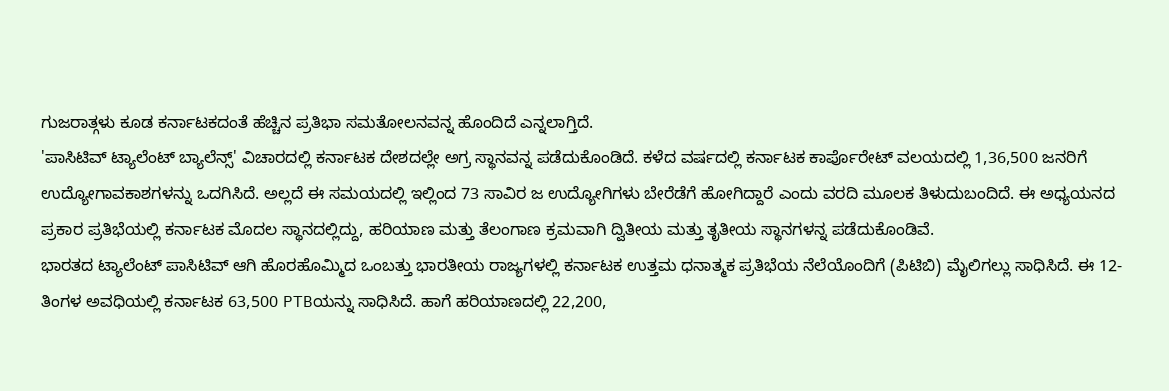ಗುಜರಾತ್ಗಳು ಕೂಡ ಕರ್ನಾಟಕದಂತೆ ಹೆಚ್ಚಿನ ಪ್ರತಿಭಾ ಸಮತೋಲನವನ್ನ ಹೊಂದಿದೆ ಎನ್ನಲಾಗ್ತಿದೆ.
'ಪಾಸಿಟಿವ್ ಟ್ಯಾಲೆಂಟ್ ಬ್ಯಾಲೆನ್ಸ್' ವಿಚಾರದಲ್ಲಿ ಕರ್ನಾಟಕ ದೇಶದಲ್ಲೇ ಅಗ್ರ ಸ್ಥಾನವನ್ನ ಪಡೆದುಕೊಂಡಿದೆ. ಕಳೆದ ವರ್ಷದಲ್ಲಿ ಕರ್ನಾಟಕ ಕಾರ್ಪೊರೇಟ್ ವಲಯದಲ್ಲಿ 1,36,500 ಜನರಿಗೆ ಉದ್ಯೋಗಾವಕಾಶಗಳನ್ನು ಒದಗಿಸಿದೆ. ಅಲ್ಲದೆ ಈ ಸಮಯದಲ್ಲಿ ಇಲ್ಲಿಂದ 73 ಸಾವಿರ ಜ ಉದ್ಯೋಗಿಗಳು ಬೇರೆಡೆಗೆ ಹೋಗಿದ್ದಾರೆ ಎಂದು ವರದಿ ಮೂಲಕ ತಿಳುದುಬಂದಿದೆ. ಈ ಅಧ್ಯಯನದ ಪ್ರಕಾರ ಪ್ರತಿಭೆಯಲ್ಲಿ ಕರ್ನಾಟಕ ಮೊದಲ ಸ್ಥಾನದಲ್ಲಿದ್ದು, ಹರಿಯಾಣ ಮತ್ತು ತೆಲಂಗಾಣ ಕ್ರಮವಾಗಿ ದ್ವಿತೀಯ ಮತ್ತು ತೃತೀಯ ಸ್ಥಾನಗಳನ್ನ ಪಡೆದುಕೊಂಡಿವೆ.
ಭಾರತದ ಟ್ಯಾಲೆಂಟ್ ಪಾಸಿಟಿವ್ ಆಗಿ ಹೊರಹೊಮ್ಮಿದ ಒಂಬತ್ತು ಭಾರತೀಯ ರಾಜ್ಯಗಳಲ್ಲಿ ಕರ್ನಾಟಕ ಉತ್ತಮ ಧನಾತ್ಮಕ ಪ್ರತಿಭೆಯ ನೆಲೆಯೊಂದಿಗೆ (ಪಿಟಿಬಿ) ಮೈಲಿಗಲ್ಲು ಸಾಧಿಸಿದೆ. ಈ 12-ತಿಂಗಳ ಅವಧಿಯಲ್ಲಿ ಕರ್ನಾಟಕ 63,500 PTBಯನ್ನು ಸಾಧಿಸಿದೆ. ಹಾಗೆ ಹರಿಯಾಣದಲ್ಲಿ 22,200,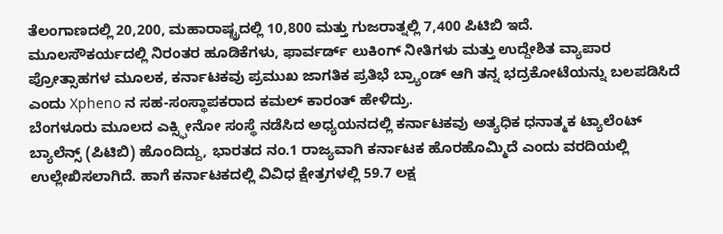ತೆಲಂಗಾಣದಲ್ಲಿ 20,200, ಮಹಾರಾಷ್ಟ್ರದಲ್ಲಿ 10,800 ಮತ್ತು ಗುಜರಾತ್ನಲ್ಲಿ 7,400 ಪಿಟಿಬಿ ಇದೆ.
ಮೂಲಸೌಕರ್ಯದಲ್ಲಿ ನಿರಂತರ ಹೂಡಿಕೆಗಳು, ಫಾರ್ವರ್ಡ್ ಲುಕಿಂಗ್ ನೀತಿಗಳು ಮತ್ತು ಉದ್ದೇಶಿತ ವ್ಯಾಪಾರ ಪ್ರೋತ್ಸಾಹಗಳ ಮೂಲಕ, ಕರ್ನಾಟಕವು ಪ್ರಮುಖ ಜಾಗತಿಕ ಪ್ರತಿಭೆ ಬ್ರ್ಯಾಂಡ್ ಆಗಿ ತನ್ನ ಭದ್ರಕೋಟೆಯನ್ನು ಬಲಪಡಿಸಿದೆ ಎಂದು Xpheno ನ ಸಹ-ಸಂಸ್ಥಾಪಕರಾದ ಕಮಲ್ ಕಾರಂತ್ ಹೇಳಿದ್ರು.
ಬೆಂಗಳೂರು ಮೂಲದ ಎಕ್ಸ್ಫೀನೋ ಸಂಸ್ಥೆ ನಡೆಸಿದ ಅಧ್ಯಯನದಲ್ಲಿ ಕರ್ನಾಟಕವು ಅತ್ಯಧಿಕ ಧನಾತ್ಮಕ ಟ್ಯಾಲೆಂಟ್ ಬ್ಯಾಲೆನ್ಸ್ (ಪಿಟಿಬಿ) ಹೊಂದಿದ್ದು, ಭಾರತದ ನಂ.1 ರಾಜ್ಯವಾಗಿ ಕರ್ನಾಟಕ ಹೊರಹೊಮ್ಮಿದೆ ಎಂದು ವರದಿಯಲ್ಲಿ ಉಲ್ಲೇಖಿಸಲಾಗಿದೆ. ಹಾಗೆ ಕರ್ನಾಟಕದಲ್ಲಿ ವಿವಿಧ ಕ್ಷೇತ್ರಗಳಲ್ಲಿ 59.7 ಲಕ್ಷ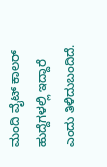ಮಂದಿ ವೈಟ್ ಕಾಲರ್ ಹುದ್ದೆಗಳಲ್ಲಿ ಇದ್ದಾರೆ ಎಂದು ತಿಳಿದುಬಂದಿದೆ.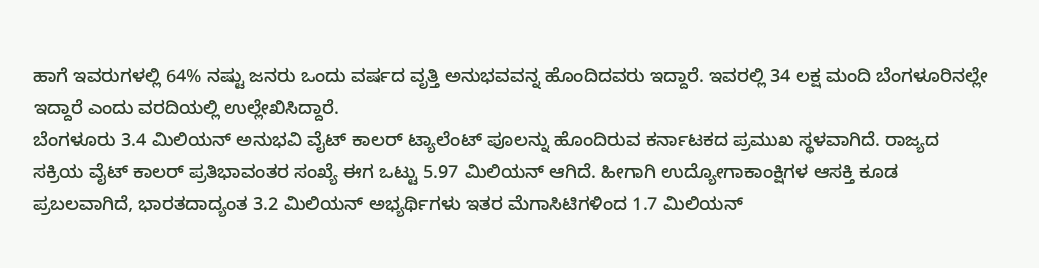ಹಾಗೆ ಇವರುಗಳಲ್ಲಿ 64% ನಷ್ಟು ಜನರು ಒಂದು ವರ್ಷದ ವೃತ್ತಿ ಅನುಭವವನ್ನ ಹೊಂದಿದವರು ಇದ್ದಾರೆ. ಇವರಲ್ಲಿ 34 ಲಕ್ಷ ಮಂದಿ ಬೆಂಗಳೂರಿನಲ್ಲೇ ಇದ್ದಾರೆ ಎಂದು ವರದಿಯಲ್ಲಿ ಉಲ್ಲೇಖಿಸಿದ್ದಾರೆ.
ಬೆಂಗಳೂರು 3.4 ಮಿಲಿಯನ್ ಅನುಭವಿ ವೈಟ್ ಕಾಲರ್ ಟ್ಯಾಲೆಂಟ್ ಪೂಲನ್ನು ಹೊಂದಿರುವ ಕರ್ನಾಟಕದ ಪ್ರಮುಖ ಸ್ಥಳವಾಗಿದೆ. ರಾಜ್ಯದ ಸಕ್ರಿಯ ವೈಟ್ ಕಾಲರ್ ಪ್ರತಿಭಾವಂತರ ಸಂಖ್ಯೆ ಈಗ ಒಟ್ಟು 5.97 ಮಿಲಿಯನ್ ಆಗಿದೆ. ಹೀಗಾಗಿ ಉದ್ಯೋಗಾಕಾಂಕ್ಷಿಗಳ ಆಸಕ್ತಿ ಕೂಡ ಪ್ರಬಲವಾಗಿದೆ, ಭಾರತದಾದ್ಯಂತ 3.2 ಮಿಲಿಯನ್ ಅಭ್ಯರ್ಥಿಗಳು ಇತರ ಮೆಗಾಸಿಟಿಗಳಿಂದ 1.7 ಮಿಲಿಯನ್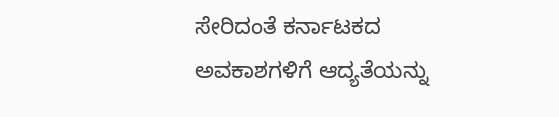ಸೇರಿದಂತೆ ಕರ್ನಾಟಕದ ಅವಕಾಶಗಳಿಗೆ ಆದ್ಯತೆಯನ್ನು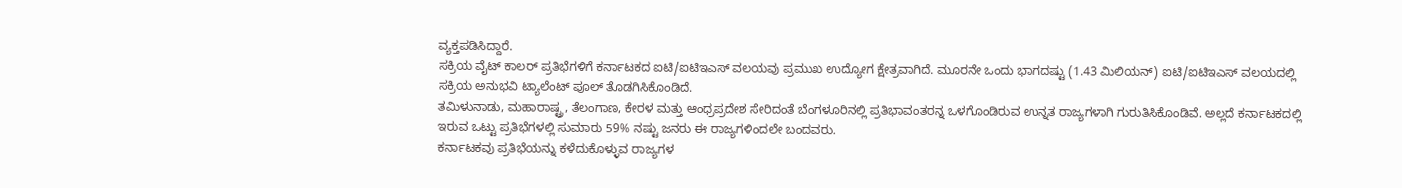ವ್ಯಕ್ತಪಡಿಸಿದ್ದಾರೆ.
ಸಕ್ರಿಯ ವೈಟ್ ಕಾಲರ್ ಪ್ರತಿಭೆಗಳಿಗೆ ಕರ್ನಾಟಕದ ಐಟಿ/ಐಟಿಇಎಸ್ ವಲಯವು ಪ್ರಮುಖ ಉದ್ಯೋಗ ಕ್ಷೇತ್ರವಾಗಿದೆ. ಮೂರನೇ ಒಂದು ಭಾಗದಷ್ಟು (1.43 ಮಿಲಿಯನ್) ಐಟಿ/ಐಟಿಇಎಸ್ ವಲಯದಲ್ಲಿ ಸಕ್ರಿಯ ಅನುಭವಿ ಟ್ಯಾಲೆಂಟ್ ಪೂಲ್ ತೊಡಗಿಸಿಕೊಂಡಿದೆ.
ತಮಿಳುನಾಡು, ಮಹಾರಾಷ್ಟ್ರ, ತೆಲಂಗಾಣ, ಕೇರಳ ಮತ್ತು ಆಂಧ್ರಪ್ರದೇಶ ಸೇರಿದಂತೆ ಬೆಂಗಳೂರಿನಲ್ಲಿ ಪ್ರತಿಭಾವಂತರನ್ನ ಒಳಗೊಂಡಿರುವ ಉನ್ನತ ರಾಜ್ಯಗಳಾಗಿ ಗುರುತಿಸಿಕೊಂಡಿವೆ. ಅಲ್ಲದೆ ಕರ್ನಾಟಕದಲ್ಲಿ ಇರುವ ಒಟ್ಟು ಪ್ರತಿಭೆಗಳಲ್ಲಿ ಸುಮಾರು 59% ನಷ್ಟು ಜನರು ಈ ರಾಜ್ಯಗಳಿಂದಲೇ ಬಂದವರು.
ಕರ್ನಾಟಕವು ಪ್ರತಿಭೆಯನ್ನು ಕಳೆದುಕೊಳ್ಳುವ ರಾಜ್ಯಗಳ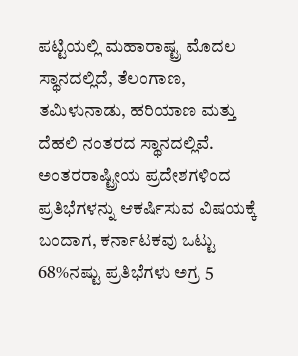ಪಟ್ಟಿಯಲ್ಲಿ ಮಹಾರಾಷ್ಟ್ರ ಮೊದಲ ಸ್ಥಾನದಲ್ಲಿದೆ, ತೆಲಂಗಾಣ, ತಮಿಳುನಾಡು, ಹರಿಯಾಣ ಮತ್ತು ದೆಹಲಿ ನಂತರದ ಸ್ಥಾನದಲ್ಲಿವೆ.
ಅಂತರರಾಷ್ಟ್ರೀಯ ಪ್ರದೇಶಗಳಿಂದ ಪ್ರತಿಭೆಗಳನ್ನು ಆಕರ್ಷಿಸುವ ವಿಷಯಕ್ಕೆ ಬಂದಾಗ, ಕರ್ನಾಟಕವು ಒಟ್ಟು 68%ನಷ್ಟು ಪ್ರತಿಭೆಗಳು ಅಗ್ರ 5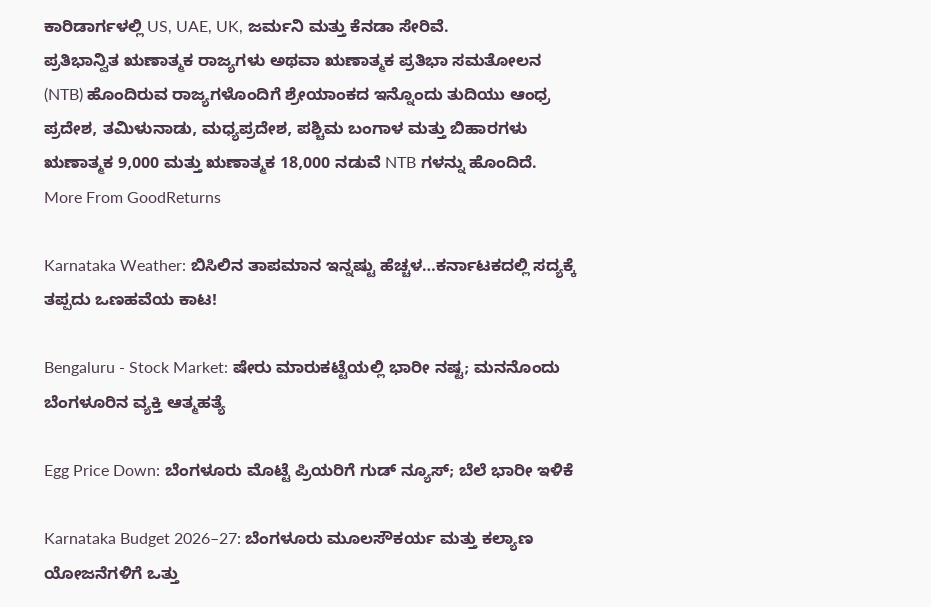ಕಾರಿಡಾರ್ಗಳಲ್ಲಿ US, UAE, UK, ಜರ್ಮನಿ ಮತ್ತು ಕೆನಡಾ ಸೇರಿವೆ.
ಪ್ರತಿಭಾನ್ವಿತ ಋಣಾತ್ಮಕ ರಾಜ್ಯಗಳು ಅಥವಾ ಋಣಾತ್ಮಕ ಪ್ರತಿಭಾ ಸಮತೋಲನ (NTB) ಹೊಂದಿರುವ ರಾಜ್ಯಗಳೊಂದಿಗೆ ಶ್ರೇಯಾಂಕದ ಇನ್ನೊಂದು ತುದಿಯು ಆಂಧ್ರ ಪ್ರದೇಶ, ತಮಿಳುನಾಡು, ಮಧ್ಯಪ್ರದೇಶ, ಪಶ್ಚಿಮ ಬಂಗಾಳ ಮತ್ತು ಬಿಹಾರಗಳು ಋಣಾತ್ಮಕ 9,000 ಮತ್ತು ಋಣಾತ್ಮಕ 18,000 ನಡುವೆ NTB ಗಳನ್ನು ಹೊಂದಿದೆ.
More From GoodReturns

Karnataka Weather: ಬಿಸಿಲಿನ ತಾಪಮಾನ ಇನ್ನಷ್ಟು ಹೆಚ್ಚಳ…ಕರ್ನಾಟಕದಲ್ಲಿ ಸದ್ಯಕ್ಕೆ ತಪ್ಪದು ಒಣಹವೆಯ ಕಾಟ!

Bengaluru - Stock Market: ಷೇರು ಮಾರುಕಟ್ಟೆಯಲ್ಲಿ ಭಾರೀ ನಷ್ಟ; ಮನನೊಂದು ಬೆಂಗಳೂರಿನ ವ್ಯಕ್ತಿ ಆತ್ಮಹತ್ಯೆ

Egg Price Down: ಬೆಂಗಳೂರು ಮೊಟ್ಟೆ ಪ್ರಿಯರಿಗೆ ಗುಡ್ ನ್ಯೂಸ್; ಬೆಲೆ ಭಾರೀ ಇಳಿಕೆ

Karnataka Budget 2026–27: ಬೆಂಗಳೂರು ಮೂಲಸೌಕರ್ಯ ಮತ್ತು ಕಲ್ಯಾಣ ಯೋಜನೆಗಳಿಗೆ ಒತ್ತು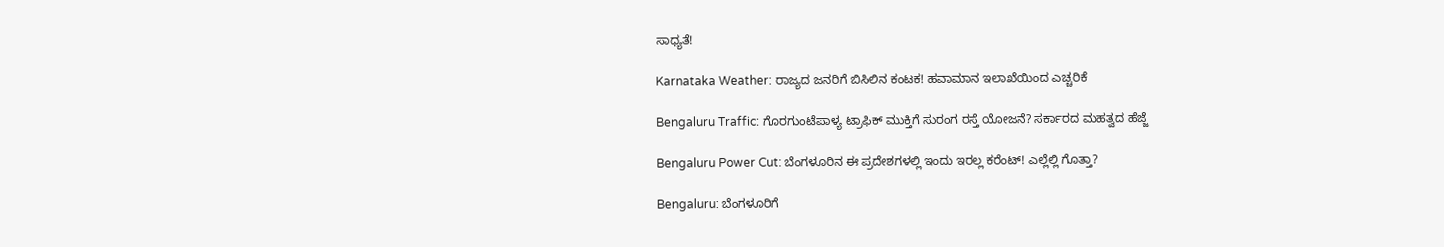ಸಾಧ್ಯತೆ!

Karnataka Weather: ರಾಜ್ಯದ ಜನರಿಗೆ ಬಿಸಿಲಿನ ಕಂಟಕ! ಹವಾಮಾನ ಇಲಾಖೆಯಿಂದ ಎಚ್ಚರಿಕೆ

Bengaluru Traffic: ಗೊರಗುಂಟೆಪಾಳ್ಯ ಟ್ರಾಫಿಕ್ ಮುಕ್ತಿಗೆ ಸುರಂಗ ರಸ್ತೆ ಯೋಜನೆ? ಸರ್ಕಾರದ ಮಹತ್ವದ ಹೆಜ್ಜೆ

Bengaluru Power Cut: ಬೆಂಗಳೂರಿನ ಈ ಪ್ರದೇಶಗಳಲ್ಲಿ ಇಂದು ಇರಲ್ಲ ಕರೆಂಟ್! ಎಲ್ಲೆಲ್ಲಿ ಗೊತ್ತಾ?

Bengaluru: ಬೆಂಗಳೂರಿಗೆ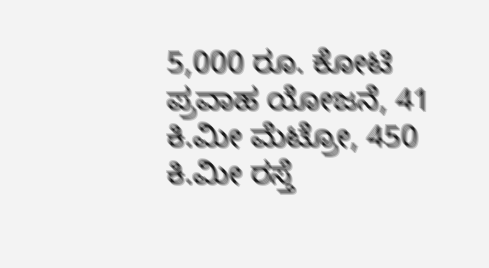5,000 ರೂ. ಕೋಟಿ ಪ್ರವಾಹ ಯೋಜನೆ, 41 ಕಿ.ಮೀ ಮೆಟ್ರೋ, 450 ಕಿ.ಮೀ ರಸ್ತೆ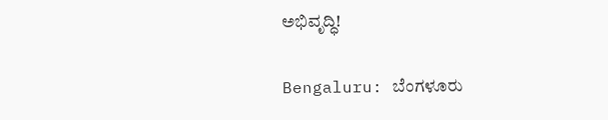ಅಭಿವೃದ್ಧಿ!

Bengaluru: ಬೆಂಗಳೂರು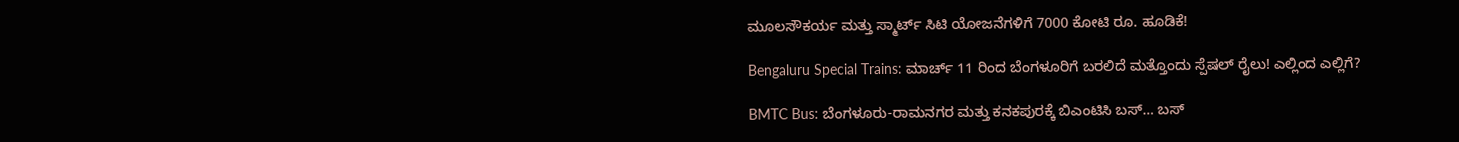ಮೂಲಸೌಕರ್ಯ ಮತ್ತು ಸ್ಮಾರ್ಟ್ ಸಿಟಿ ಯೋಜನೆಗಳಿಗೆ 7000 ಕೋಟಿ ರೂ. ಹೂಡಿಕೆ!

Bengaluru Special Trains: ಮಾರ್ಚ್ 11 ರಿಂದ ಬೆಂಗಳೂರಿಗೆ ಬರಲಿದೆ ಮತ್ತೊಂದು ಸ್ಪೆಷಲ್ ರೈಲು! ಎಲ್ಲಿಂದ ಎಲ್ಲಿಗೆ?

BMTC Bus: ಬೆಂಗಳೂರು-ರಾಮನಗರ ಮತ್ತು ಕನಕಪುರಕ್ಕೆ ಬಿಎಂಟಿಸಿ ಬಸ್… ಬಸ್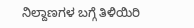ನಿಲ್ದಾಣಗಳ ಬಗ್ಗೆ ತಿಳಿಯಿರಿ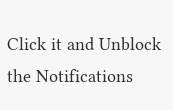Click it and Unblock the Notifications